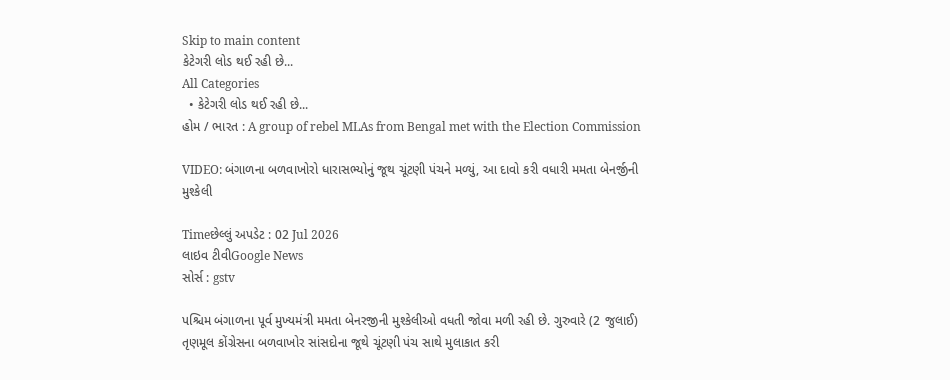Skip to main content
કેટેગરી લોડ થઈ રહી છે...
All Categories
  • કેટેગરી લોડ થઈ રહી છે...
હોમ / ભારત : A group of rebel MLAs from Bengal met with the Election Commission

VIDEO: બંગાળના બળવાખોરો ધારાસભ્યોનું જૂથ ચૂંટણી પંચને મળ્યું, આ દાવો કરી વધારી મમતા બેનર્જીની મુશ્કેલી

Timeછેલ્લું અપડેટ : 02 Jul 2026
લાઇવ ટીવીGoogle News
સોર્સ : gstv

પશ્ચિમ બંગાળના પૂર્વ મુખ્યમંત્રી મમતા બેનરજીની મુશ્કેલીઓ વધતી જોવા મળી રહી છે. ગુરુવારે (2 જુલાઈ) તૃણમૂલ કોંગ્રેસના બળવાખોર સાંસદોના જૂથે ચૂંટણી પંચ સાથે મુલાકાત કરી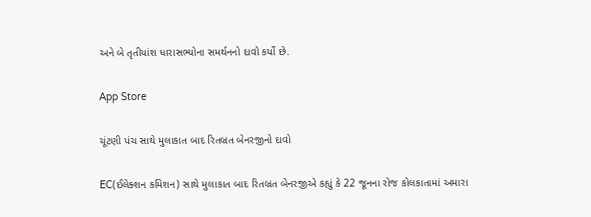અને બે તૃતીયાંશ ધારાસભ્યોના સમર્થનનો દાવો કર્યો છે.

App Store

ચૂંટણી પંચ સાથે મુલાકાત બાદ રિતબ્રત બેનરજીનો દાવો

EC(ઈલેક્શન કમિશન) સાથે મુલાકાત બાદ રિતબ્રત બેનરજીએ કહ્યું કે 22 જૂનના રોજ કોલકાતામાં અમારા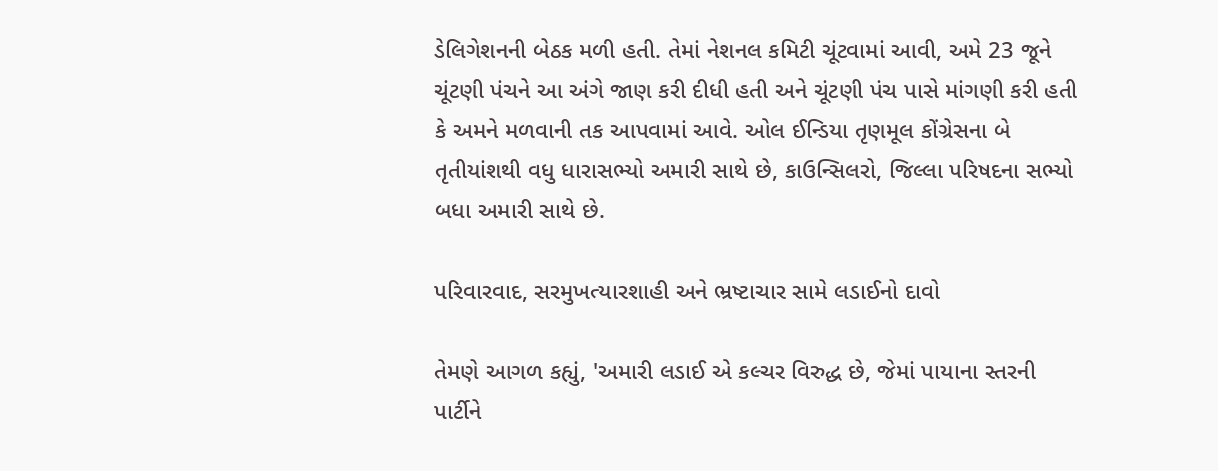ડેલિગેશનની બેઠક મળી હતી. તેમાં નેશનલ કમિટી ચૂંટવામાં આવી, અમે 23 જૂને ચૂંટણી પંચને આ અંગે જાણ કરી દીધી હતી અને ચૂંટણી પંચ પાસે માંગણી કરી હતી કે અમને મળવાની તક આપવામાં આવે. ઓલ ઈન્ડિયા તૃણમૂલ કોંગ્રેસના બે તૃતીયાંશથી વધુ ધારાસભ્યો અમારી સાથે છે, કાઉન્સિલરો, જિલ્લા પરિષદના સભ્યો બધા અમારી સાથે છે.

પરિવારવાદ, સરમુખત્યારશાહી અને ભ્રષ્ટાચાર સામે લડાઈનો દાવો

તેમણે આગળ કહ્યું, 'અમારી લડાઈ એ કલ્ચર વિરુદ્ધ છે, જેમાં પાયાના સ્તરની પાર્ટીને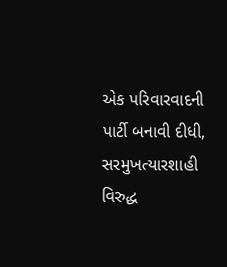એક પરિવારવાદની પાર્ટી બનાવી દીધી, સરમુખત્યારશાહી વિરુદ્ધ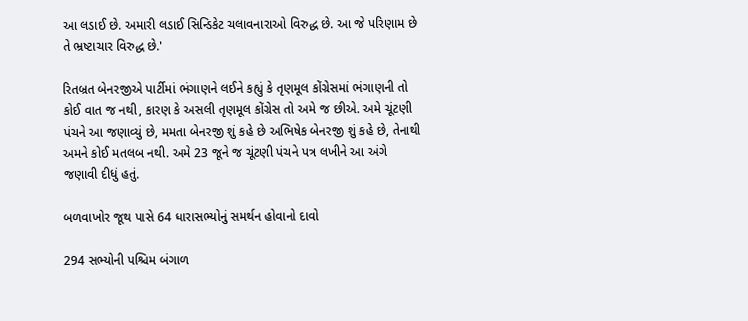આ લડાઈ છે. અમારી લડાઈ સિન્ડિકેટ ચલાવનારાઓ વિરુદ્ધ છે. આ જે પરિણામ છે તે ભ્રષ્ટાચાર વિરુદ્ધ છે.'

રિતબ્રત બેનરજીએ પાર્ટીમાં ભંગાણને લઈને કહ્યું કે તૃણમૂલ કોંગ્રેસમાં ભંગાણની તો કોઈ વાત જ નથી, કારણ કે અસલી તૃણમૂલ કોંગ્રેસ તો અમે જ છીએ. અમે ચૂંટણી પંચને આ જણાવ્યું છે, મમતા બેનરજી શું કહે છે અભિષેક બેનરજી શું કહે છે, તેનાથી અમને કોઈ મતલબ નથી. અમે 23 જૂને જ ચૂંટણી પંચને પત્ર લખીને આ અંગે જણાવી દીધું હતું.

બળવાખોર જૂથ પાસે 64 ધારાસભ્યોનું સમર્થન હોવાનો દાવો

294 સભ્યોની પશ્ચિમ બંગાળ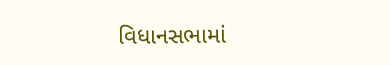વિધાનસભામાં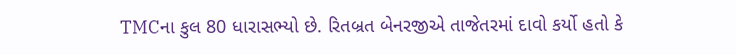TMCના કુલ 80 ધારાસભ્યો છે. રિતબ્રત બેનરજીએ તાજેતરમાં દાવો કર્યો હતો કે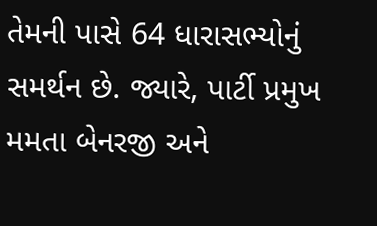તેમની પાસે 64 ધારાસભ્યોનું સમર્થન છે. જ્યારે, પાર્ટી પ્રમુખ મમતા બેનરજી અને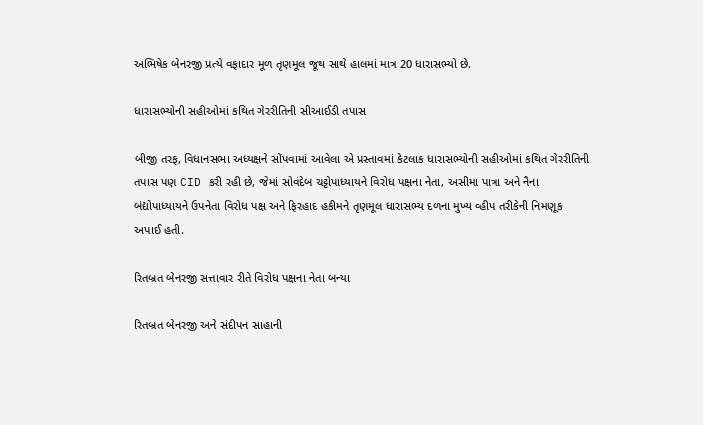અભિષેક બેનરજી પ્રત્યે વફાદાર મૂળ તૃણમૂલ જૂથ સાથે હાલમાં માત્ર 20 ધારાસભ્યો છે.

ધારાસભ્યોની સહીઓમાં કથિત ગેરરીતિની સીઆઈડી તપાસ

બીજી તરફ, વિધાનસભા અધ્યક્ષને સોંપવામાં આવેલા એ પ્રસ્તાવમાં કેટલાક ધારાસભ્યોની સહીઓમાં કથિત ગેરરીતિની તપાસ પણ CID કરી રહી છે, જેમાં સોવંદેબ ચટ્ટોપાધ્યાયને વિરોધ પક્ષના નેતા, અસીમા પાત્રા અને નૈના બંદ્યોપાધ્યાયને ઉપનેતા વિરોધ પક્ષ અને ફિરહાદ હકીમને તૃણમૂલ ધારાસભ્ય દળના મુખ્ય વ્હીપ તરીકેની નિમણૂક અપાઈ હતી.

રિતબ્રત બેનરજી સત્તાવાર રીતે વિરોધ પક્ષના નેતા બન્યા

રિતબ્રત બેનરજી અને સંદીપન સાહાની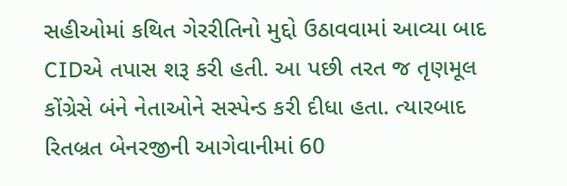સહીઓમાં કથિત ગેરરીતિનો મુદ્દો ઉઠાવવામાં આવ્યા બાદ CIDએ તપાસ શરૂ કરી હતી. આ પછી તરત જ તૃણમૂલ કોંગ્રેસે બંને નેતાઓને સસ્પેન્ડ કરી દીધા હતા. ત્યારબાદ રિતબ્રત બેનરજીની આગેવાનીમાં 60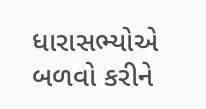ધારાસભ્યોએ બળવો કરીને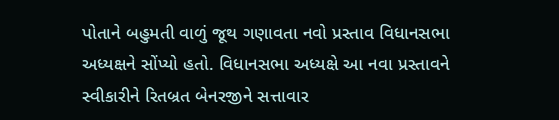પોતાને બહુમતી વાળું જૂથ ગણાવતા નવો પ્રસ્તાવ વિધાનસભા અધ્યક્ષને સોંપ્યો હતો. વિધાનસભા અધ્યક્ષે આ નવા પ્રસ્તાવને સ્વીકારીને રિતબ્રત બેનરજીને સત્તાવાર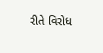રીતે વિરોધ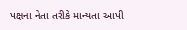પક્ષના નેતા તરીકે માન્યતા આપી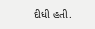દીધી હતી.